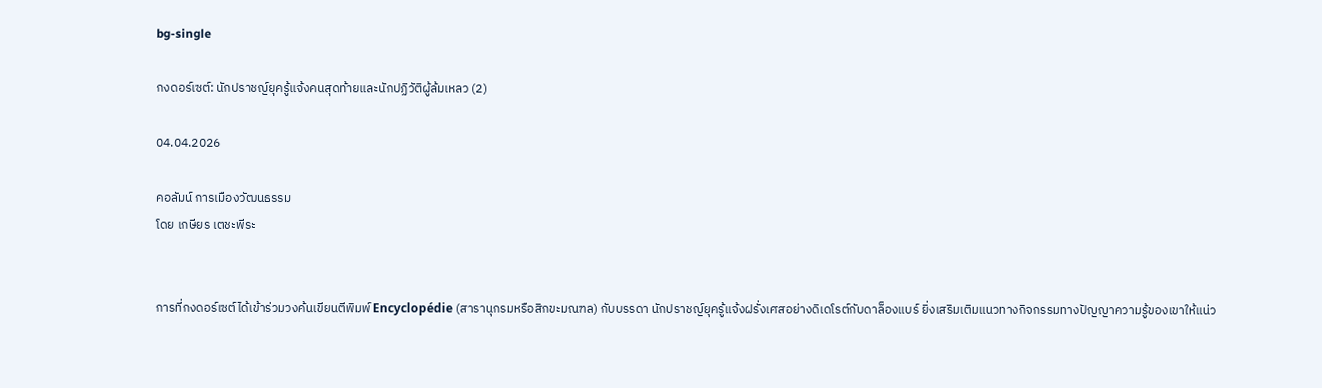bg-single

กงดอร์เซต์: นักปราชญ์ยุครู้แจ้งคนสุดท้ายและนักปฏิวัติผู้ล้มเหลว (2)

04.04.2026

คอลัมน์ การเมืองวัฒนธรรม
โดย เกษียร เตชะพีระ


การที่กงดอร์เซต์ได้เข้าร่วมวงค้นเขียนตีพิมพ์ Encyclopédie (สารานุกรมหรือสิกขะมณฑล) กับบรรดา นักปราชญ์ยุครู้แจ้งฝรั่งเศสอย่างดิเดโรต์กับดาล็องแบร์ ยิ่งเสริมเติมแนวทางกิจกรรมทางปัญญาความรู้ของเขาให้แน่ว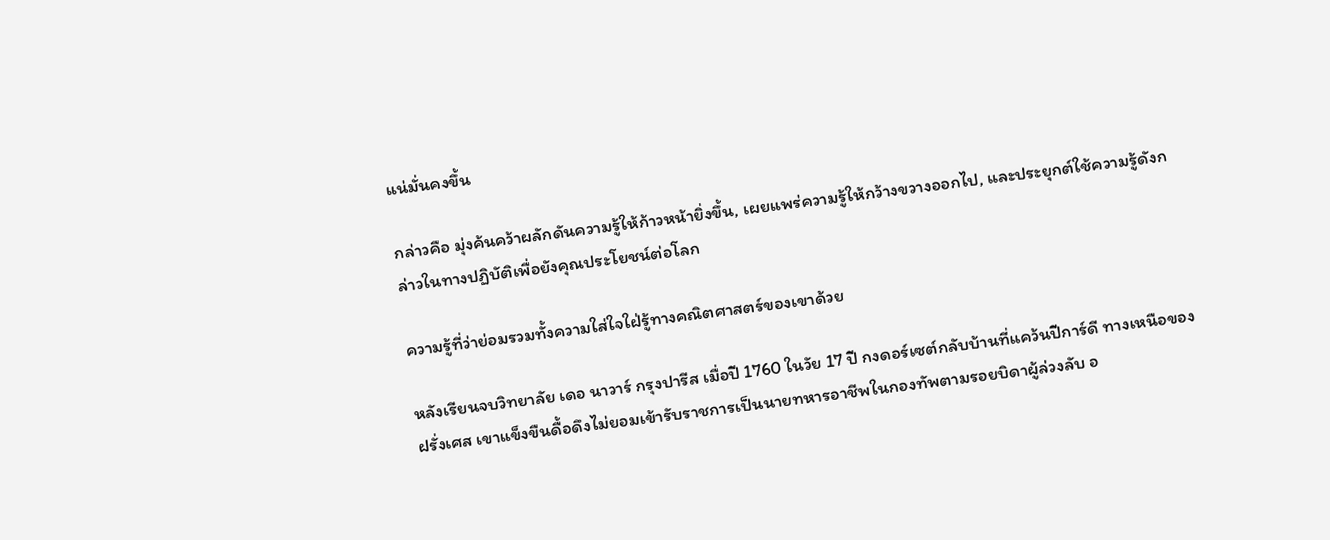แน่มั่นคงขึ้น

กล่าวคือ มุ่งค้นคว้าผลักดันความรู้ให้ก้าวหน้ายิ่งขึ้น, เผยแพร่ความรู้ให้กว้างขวางออกไป, และประยุกต์ใช้ความรู้ดังกล่าวในทางปฏิบัติเพื่อยังคุณประโยชน์ต่อโลก

ความรู้ที่ว่าย่อมรวมทั้งความใส่ใจใฝ่รู้ทางคณิตศาสตร์ของเขาด้วย

หลังเรียนจบวิทยาลัย เดอ นาวาร์ กรุงปารีส เมื่อปี 1760 ในวัย 17 ปี กงดอร์เซต์กลับบ้านที่แคว้นปีการ์ดี ทางเหนือของฝรั่งเศส เขาแข็งขืนดื้อดึงไม่ยอมเข้ารับราชการเป็นนายทหารอาชีพในกองทัพตามรอยบิดาผู้ล่วงลับ อ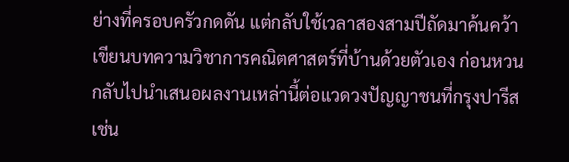ย่างที่ครอบครัวกดดัน แต่กลับใช้เวลาสองสามปีถัดมาค้นคว้าเขียนบทความวิชาการคณิตศาสตร์ที่บ้านด้วยตัวเอง ก่อนหวนกลับไปนำเสนอผลงานเหล่านี้ต่อแวดวงปัญญาชนที่กรุงปารีส เช่น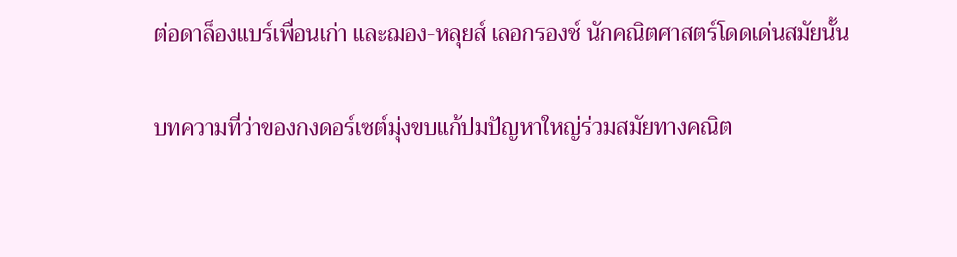ต่อดาล็องแบร์เพื่อนเก่า และฌอง-หลุยส์ เลอกรองช์ นักคณิตศาสตร์โดดเด่นสมัยนั้น

บทความที่ว่าของกงดอร์เซต์มุ่งขบแก้ปมปัญหาใหญ่ร่วมสมัยทางคณิต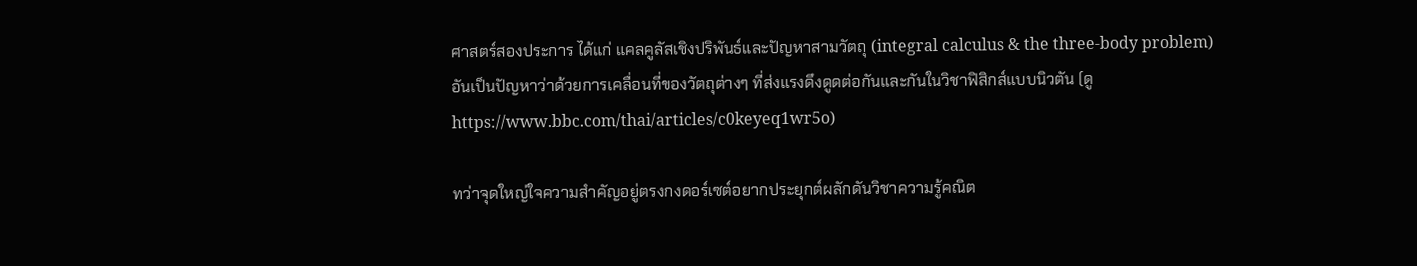ศาสตร์สองประการ ได้แก่ แคลคูลัสเชิงปริพันธ์และปัญหาสามวัตถุ (integral calculus & the three-body problem) อันเป็นปัญหาว่าด้วยการเคลื่อนที่ของวัตถุต่างๆ ที่ส่งแรงดึงดูดต่อกันและกันในวิชาฟิสิกส์แบบนิวตัน (ดู https://www.bbc.com/thai/articles/c0keyeq1wr5o)

ทว่าจุดใหญ่ใจความสำคัญอยู่ตรงกงดอร์เซต์อยากประยุกต์ผลักดันวิชาความรู้คณิต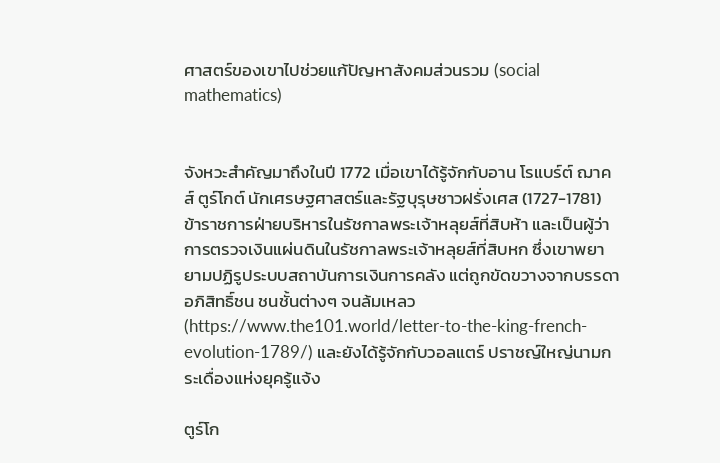ศาสตร์ของเขาไปช่วยแก้ปัญหาสังคมส่วนรวม (social mathematics)


จังหวะสำคัญมาถึงในปี 1772 เมื่อเขาได้รู้จักกับอาน โรแบร์ต์ ฌาคส์ ตูร์โกต์ นักเศรษฐศาสตร์และรัฐบุรุษชาวฝรั่งเศส (1727-1781) ข้าราชการฝ่ายบริหารในรัชกาลพระเจ้าหลุยส์ที่สิบห้า และเป็นผู้ว่าการตรวจเงินแผ่นดินในรัชกาลพระเจ้าหลุยส์ที่สิบหก ซึ่งเขาพยายามปฏิรูประบบสถาบันการเงินการคลัง แต่ถูกขัดขวางจากบรรดาอภิสิทธิ์ชน ชนชั้นต่างๆ จนล้มเหลว (https://www.the101.world/letter-to-the-king-french-evolution-1789/) และยังได้รู้จักกับวอลแตร์ ปราชญ์ใหญ่นามกระเดื่องแห่งยุครู้แจ้ง

ตูร์โก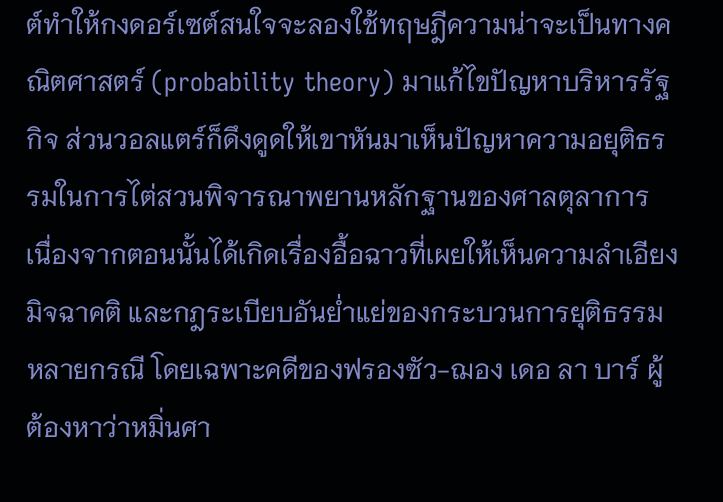ต์ทำให้กงดอร์เซต์สนใจจะลองใช้ทฤษฎีความน่าจะเป็นทางคณิตศาสตร์ (probability theory) มาแก้ไขปัญหาบริหารรัฐกิจ ส่วนวอลแตร์ก็ดึงดูดให้เขาหันมาเห็นปัญหาความอยุติธรรมในการไต่สวนพิจารณาพยานหลักฐานของศาลตุลาการ เนื่องจากตอนนั้นได้เกิดเรื่องอื้อฉาวที่เผยให้เห็นความลำเอียง มิจฉาคติ และกฎระเบียบอันย่ำแย่ของกระบวนการยุติธรรมหลายกรณี โดยเฉพาะคดีของฟรองซัว-ฌอง เดอ ลา บาร์ ผู้ต้องหาว่าหมิ่นศา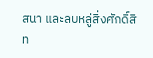สนา และลบหลู่สิ่งศักดิ์สิท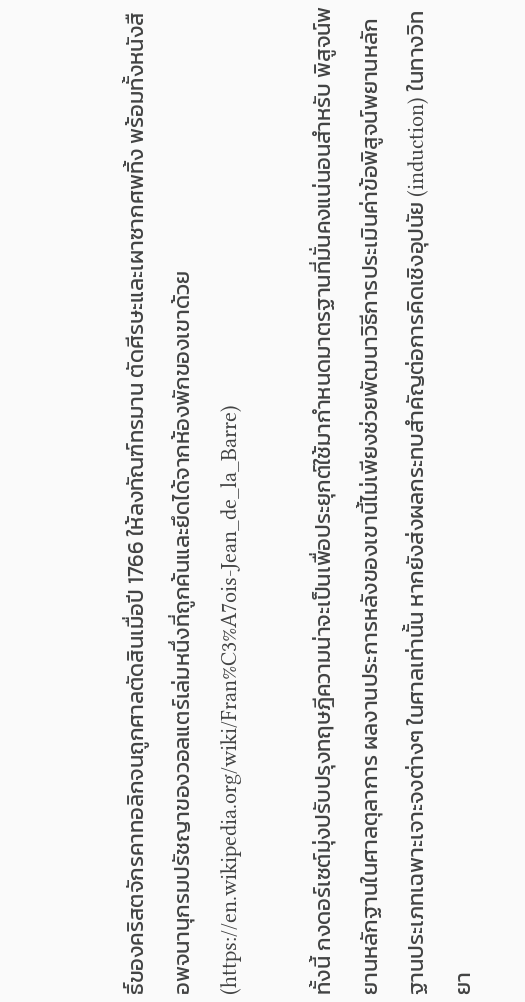ธิ์ของคริสตจักรคาทอลิกจนถูกศาลตัดสินเมื่อปี 1766 ให้ลงทัณฑ์ทรมาน ตัดศีรษะและเผาซากศพทิ้ง พร้อมทั้งหนังสือพจนานุกรมปรัชญาของวอลแตร์เล่มหนึ่งที่ถูกค้นและยึดได้จากห้องพักของเขาด้วย (https://en.wikipedia.org/wiki/Fran%C3%A7ois-Jean_de_la_Barre)

ทั้งนี้ กงดอร์เซต์มุ่งปรับปรุงทฤษฎีความน่าจะเป็นเพื่อประยุกต์ใช้มากำหนดมาตรฐานที่มั่นคงแน่นอนสำหรับ พิสูจน์พยานหลักฐานในศาลตุลาการ ผลงานประการหลังของเขานี้ไม่เพียงช่วยพัฒนาวิธีการประเมินค่าข้อพิสูจน์พยานหลักฐานประเภทเฉพาะเจาะจงต่างๆ ในศาลเท่านั้น หากยังส่งผลกระทบสำคัญต่อการคิดเชิงอุปนัย (induction) ในทางวิทยา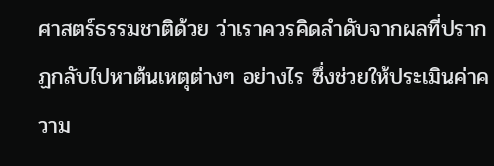ศาสตร์ธรรมชาติด้วย ว่าเราควรคิดลำดับจากผลที่ปรากฏกลับไปหาต้นเหตุต่างๆ อย่างไร ซึ่งช่วยให้ประเมินค่าความ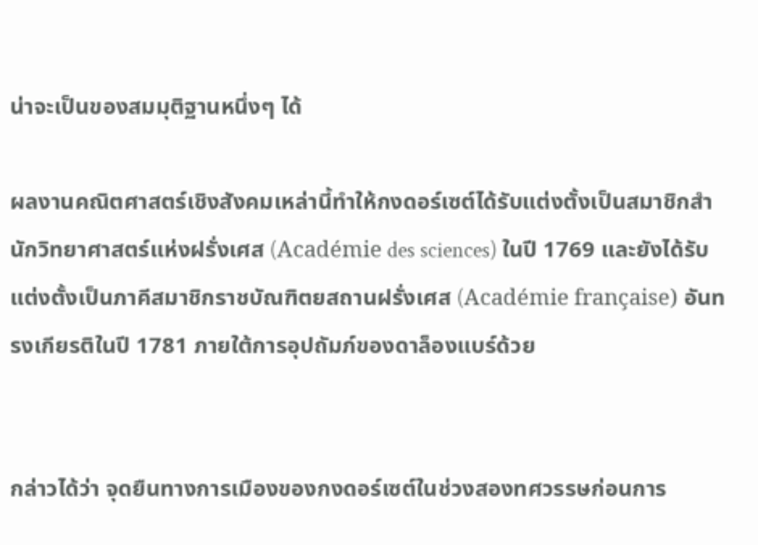น่าจะเป็นของสมมุติฐานหนึ่งๆ ได้

ผลงานคณิตศาสตร์เชิงสังคมเหล่านี้ทำให้กงดอร์เซต์ได้รับแต่งตั้งเป็นสมาชิกสำนักวิทยาศาสตร์แห่งฝรั่งเศส (Académie des sciences) ในปี 1769 และยังได้รับแต่งตั้งเป็นภาคีสมาชิกราชบัณฑิตยสถานฝรั่งเศส (Académie française) อันทรงเกียรติในปี 1781 ภายใต้การอุปถัมภ์ของดาล็องแบร์ด้วย


กล่าวได้ว่า จุดยืนทางการเมืองของกงดอร์เซต์ในช่วงสองทศวรรษก่อนการ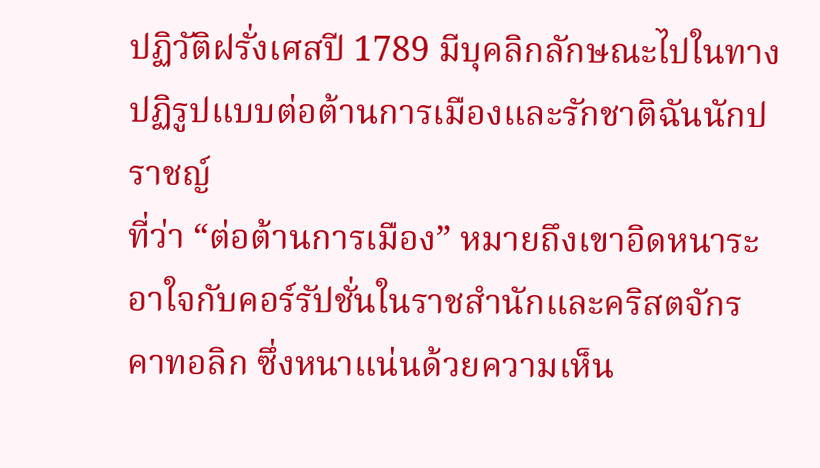ปฏิวัติฝรั่งเศสปี 1789 มีบุคลิกลักษณะไปในทางปฏิรูปแบบต่อต้านการเมืองและรักชาติฉันนักปราชญ์
ที่ว่า “ต่อต้านการเมือง” หมายถึงเขาอิดหนาระอาใจกับคอร์รัปชั่นในราชสำนักและคริสตจักรคาทอลิก ซึ่งหนาแน่นด้วยความเห็น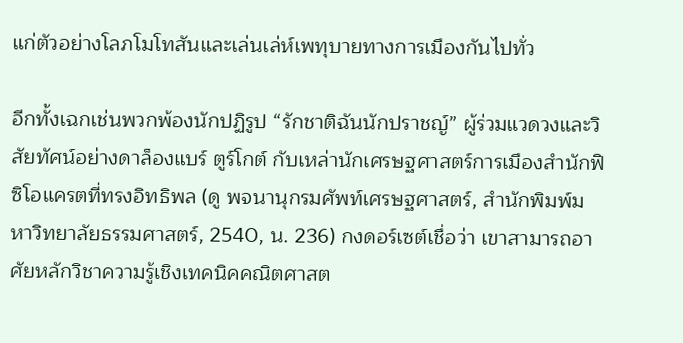แก่ตัวอย่างโลภโมโทสันและเล่นเล่ห์เพทุบายทางการเมืองกันไปทั่ว

อีกทั้งเฉกเช่นพวกพ้องนักปฏิรูป “รักชาติฉันนักปราชญ์” ผู้ร่วมแวดวงและวิสัยทัศน์อย่างดาล็องแบร์ ตูร์โกต์ กับเหล่านักเศรษฐศาสตร์การเมืองสำนักฟิซิโอแครตที่ทรงอิทธิพล (ดู พจนานุกรมศัพท์เศรษฐศาสตร์, สำนักพิมพ์มหาวิทยาลัยธรรมศาสตร์, 2540, น. 236) กงดอร์เซต์เชื่อว่า เขาสามารถอาศัยหลักวิชาความรู้เชิงเทคนิคคณิตศาสต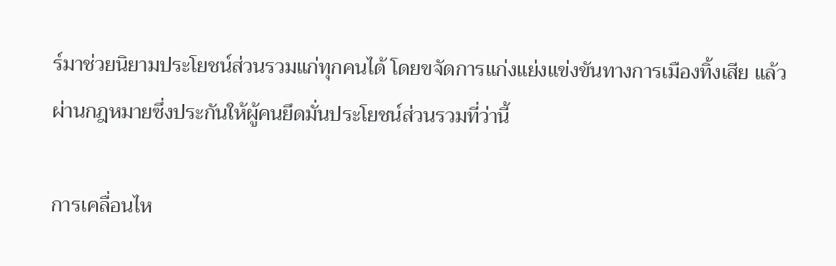ร์มาช่วยนิยามประโยชน์ส่วนรวมแก่ทุกคนได้ โดยขจัดการแก่งแย่งแข่งขันทางการเมืองทิ้งเสีย แล้วผ่านกฎหมายซึ่งประกันให้ผู้คนยึดมั่นประโยชน์ส่วนรวมที่ว่านี้

การเคลื่อนไห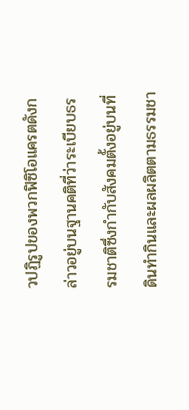วปฏิรูปของพวกฟิซิโอแครตดังกล่าวอยู่บนฐานคติที่ว่าระเบียบธรรมชาติซึ่งกำกับสังคมตั้งอยู่บนที่ดินทำกินและผลผลิตตามธรรมชา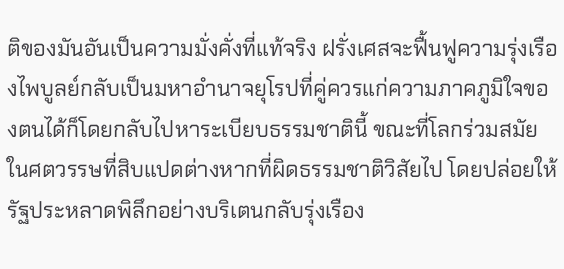ติของมันอันเป็นความมั่งคั่งที่แท้จริง ฝรั่งเศสจะฟื้นฟูความรุ่งเรืองไพบูลย์กลับเป็นมหาอำนาจยุโรปที่คู่ควรแก่ความภาคภูมิใจของตนได้ก็โดยกลับไปหาระเบียบธรรมชาตินี้ ขณะที่โลกร่วมสมัยในศตวรรษที่สิบแปดต่างหากที่ผิดธรรมชาติวิสัยไป โดยปล่อยให้รัฐประหลาดพิลึกอย่างบริเตนกลับรุ่งเรือง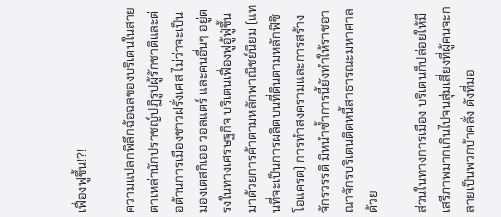เฟื่องฟูขึ้น!?!

ความแปลกพิลึกฉ้อฉลของบริเตนในสายตาเหล่านักปราชญ์ปฏิรูปผู้รักชาติและต่อต้านการเมืองชาวฝรั่งเศส ไม่ว่าจะเป็นมองเตสกิเออ วอลแตร์ และคนอื่นๆ อยู่ตรงในทางเศรษฐกิจ บริเตนเฟื่องฟูอู้ฟู่ขึ้นมาด้วยการค้าตามหลักพาณิชย์นิยม (แทนที่จะเป็นการผลิตบนที่ดินตามหลักฟิซิโอแครต) การทำสงครามและการสร้างจักรวรรดิ มิหนำซ้ำการนี้ยังทำให้ราชอาณาจักรบริเตนติดหนี้สาธารณะมหาศาลด้วย

ส่วนในทางการเมือง บริเตนก็ปล่อยให้มีเสรีภาพมากเกินไปจนสุ่มเสี่ยงที่ผู้คนจะกลายเป็นพวกบ้าคลั่ง ดังที่มอ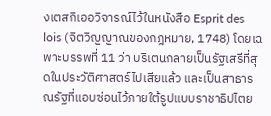งเตสกิเออวิจารณ์ไว้ในหนังสือ Esprit des lois (จิตวิญญาณของกฎหมาย, 1748) โดยเฉพาะบรรพที่ 11 ว่า บริเตนกลายเป็นรัฐเสรีที่สุดในประวัติศาสตร์ไปเสียแล้ว และเป็นสาธารณรัฐที่แอบซ่อนไว้ภายใต้รูปแบบราชาธิปไตย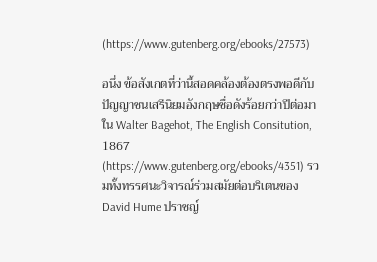(https://www.gutenberg.org/ebooks/27573)

อนึ่ง ข้อสังเกตที่ว่านี้สอดคล้องต้องตรงพอดีกับปัญญาชนเสรีนิยมอังกฤษชื่อดังร้อยกว่าปีต่อมาใน Walter Bagehot, The English Consitution, 1867 (https://www.gutenberg.org/ebooks/4351) รวมทั้งทรรศนะวิจารณ์ร่วมสมัยต่อบริเตนของ David Hume ปราชญ์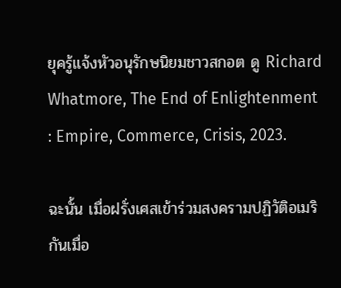ยุครู้แจ้งหัวอนุรักษนิยมชาวสกอต ดู Richard Whatmore, The End of Enlightenment : Empire, Commerce, Crisis, 2023.

ฉะนั้น เมื่อฝรั่งเศสเข้าร่วมสงครามปฏิวัติอเมริกันเมื่อ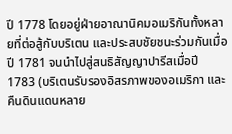ปี 1778 โดยอยู่ฝ่ายอาณานิคมอเมริกันทั้งหลายที่ต่อสู้กับบริเตน และประสบชัยชนะร่วมกันเมื่อปี 1781 จนนำไปสู่สนธิสัญญาปารีสเมื่อปี 1783 (บริเตนรับรองอิสรภาพของอเมริกา และคืนดินแดนหลาย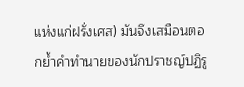แห่งแก่ฝรั่งเศส) มันจึงเสมือนตอกย้ำคำทำนายของนักปราชญ์ปฏิรู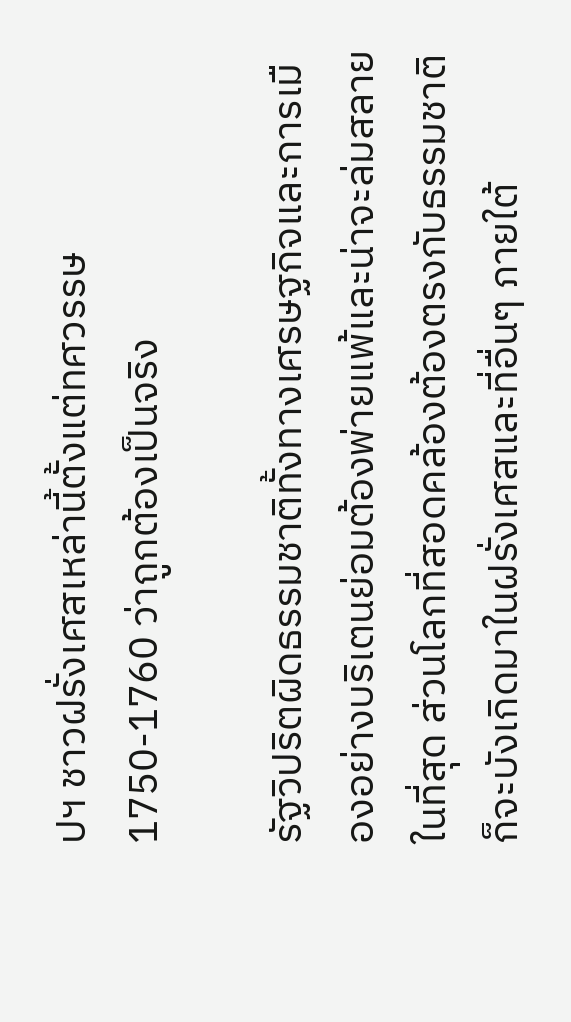ปฯ ชาวฝรั่งเศสเหล่านี้ตั้งแต่ทศวรรษ 1750-1760 ว่าถูกต้องเป็นจริง

รัฐวิปริตผิดธรรมชาติทั้งทางเศรษฐกิจและการเมืองอย่างบริเตนย่อมต้องพ่ายแพ้และน่าจะล่มสลายในที่สุด ส่วนโลกที่สอดคล้องต้องตรงกับธรรมชาติก็จะบังเกิดมาในฝรั่งเศสและที่อื่นๆ ภายใต้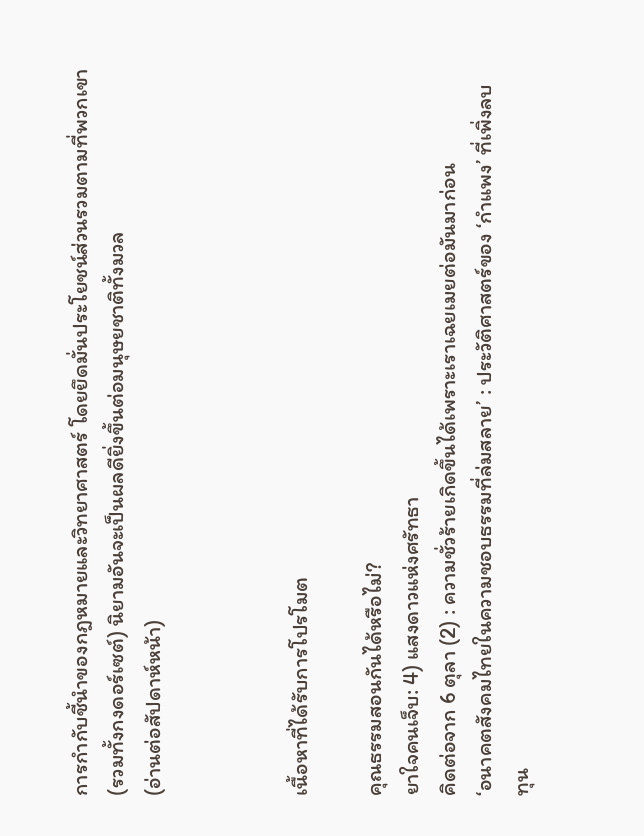การกำกับชี้นำของกฎหมายและวิทยาศาสตร์ โดยยึดมั่นประโยชน์ส่วนรวมตามที่พวกเขา (รวมทั้งกงดอร์เซต์) นิยามอันจะเป็นผลดียิ่งขึ้นต่อมนุษยชาติทั้งมวล
(อ่านต่อสัปดาห์หน้า)



เนื้อหาที่ได้รับการโปรโมต

คุณธรรมสอนกันได้หรือไม่?
ยาใจคนเจ็บ: 4) แสงดาวแห่งศรัทธา
คิดต่อจาก 6 ตุลา (2) : ความชั่วร้ายเกิดขึ้นได้เพราะเราเฉยเมยต่อมันมาก่อน
‘อนาคตสังคมไทยในความชอบธรรมที่ล่มสลาย’ : ประวัติศาสตร์ของ ‘กำแพง’ ที่เพิ่งลบ
ทุน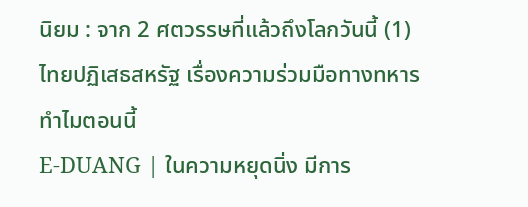นิยม : จาก 2 ศตวรรษที่แล้วถึงโลกวันนี้ (1)
ไทยปฏิเสธสหรัฐ เรื่องความร่วมมือทางทหาร ทำไมตอนนี้
E-DUANG | ในความหยุดนิ่ง มีการ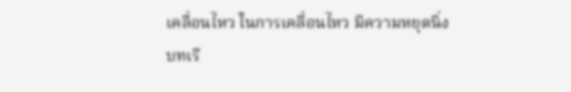เคลื่อนไหว ในการเคลื่อนไหว มีความหยุดนิ่ง
บทเรี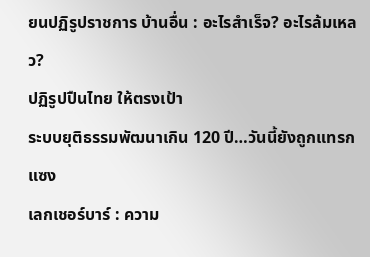ยนปฏิรูปราชการ บ้านอื่น : อะไรสำเร็จ? อะไรล้มเหลว?
ปฏิรูปปืนไทย ให้ตรงเป้า
ระบบยุติธรรมพัฒนาเกิน 120 ปี…วันนี้ยังถูกแทรกแซง
เลกเชอร์บาร์ : ความ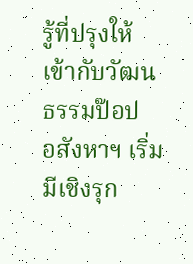รู้ที่ปรุงให้เข้ากับวัฒนธรรมป๊อป
อสังหาฯ เริ่มมีเชิงรุก